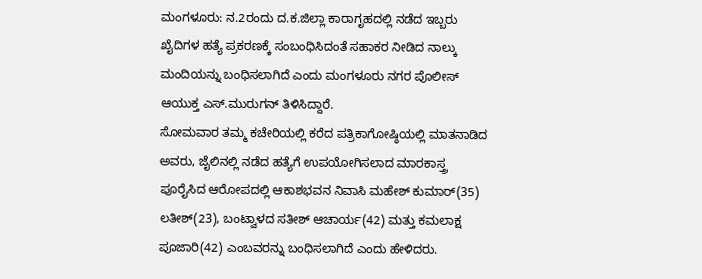ಮಂಗಳೂರು: ನ.2ರಂದು ದ.ಕ.ಜಿಲ್ಲಾ ಕಾರಾಗೃಹದಲ್ಲಿ ನಡೆದ ಇಬ್ಬರು ಖೈದಿಗಳ ಹತ್ಯೆ ಪ್ರಕರಣಕ್ಕೆ ಸಂಬಂಧಿಸಿದಂತೆ ಸಹಾಕರ ನೀಡಿದ ನಾಲ್ಕು ಮಂದಿಯನ್ನು ಬಂಧಿಸಲಾಗಿದೆ ಎಂದು ಮಂಗಳೂರು ನಗರ ಪೊಲೀಸ್ ಆಯುಕ್ತ ಎಸ್.ಮುರುಗನ್ ತಿಳಿಸಿದ್ದಾರೆ.
ಸೋಮವಾರ ತಮ್ಮ ಕಚೇರಿಯಲ್ಲಿ ಕರೆದ ಪತ್ರಿಕಾಗೋಷ್ಠಿಯಲ್ಲಿ ಮಾತನಾಡಿದ ಅವರು, ಜೈಲಿನಲ್ಲಿ ನಡೆದ ಹತ್ಯೆಗೆ ಉಪಯೋಗಿಸಲಾದ ಮಾರಕಾಸ್ತ್ರ ಪೂರೈಸಿದ ಆರೋಪದಲ್ಲಿ ಆಕಾಶಭವನ ನಿವಾಸಿ ಮಹೇಶ್ ಕುಮಾರ್(35) ಲತೀಶ್(23), ಬಂಟ್ವಾಳದ ಸತೀಶ್ ಆಚಾರ್ಯ(42) ಮತ್ತು ಕಮಲಾಕ್ಷ ಪೂಜಾರಿ(42) ಎಂಬವರನ್ನು ಬಂಧಿಸಲಾಗಿದೆ ಎಂದು ಹೇಳಿದರು.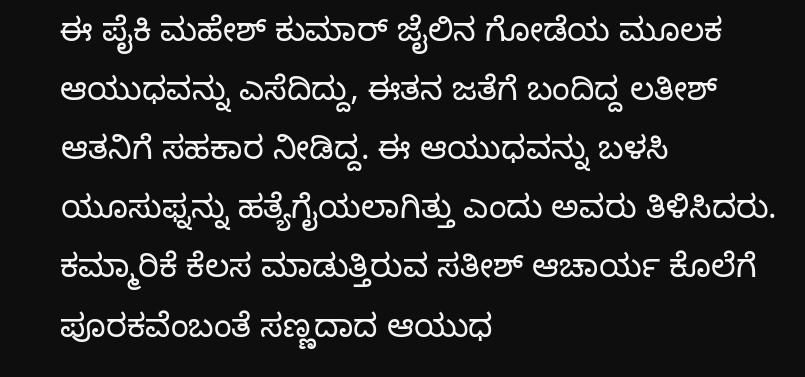ಈ ಪೈಕಿ ಮಹೇಶ್ ಕುಮಾರ್ ಜೈಲಿನ ಗೋಡೆಯ ಮೂಲಕ ಆಯುಧವನ್ನು ಎಸೆದಿದ್ದು, ಈತನ ಜತೆಗೆ ಬಂದಿದ್ದ ಲತೀಶ್ ಆತನಿಗೆ ಸಹಕಾರ ನೀಡಿದ್ದ. ಈ ಆಯುಧವನ್ನು ಬಳಸಿ ಯೂಸುಫ್ನನ್ನು ಹತ್ಯೆಗೈಯಲಾಗಿತ್ತು ಎಂದು ಅವರು ತಿಳಿಸಿದರು.
ಕಮ್ಮಾರಿಕೆ ಕೆಲಸ ಮಾಡುತ್ತಿರುವ ಸತೀಶ್ ಆಚಾರ್ಯ ಕೊಲೆಗೆ ಪೂರಕವೆಂಬಂತೆ ಸಣ್ಣದಾದ ಆಯುಧ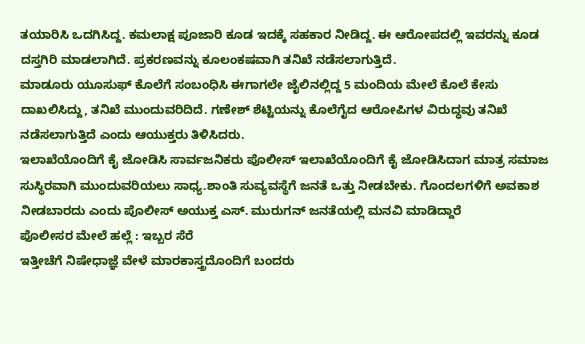ತಯಾರಿಸಿ ಒದಗಿಸಿದ್ದ. ಕಮಲಾಕ್ಷ ಪೂಜಾರಿ ಕೂಡ ಇದಕ್ಕೆ ಸಹಕಾರ ನೀಡಿದ್ದ. ಈ ಆರೋಪದಲ್ಲಿ ಇವರನ್ನು ಕೂಡ ದಸ್ತಗಿರಿ ಮಾಡಲಾಗಿದೆ. ಪ್ರಕರಣವನ್ನು ಕೂಲಂಕಷವಾಗಿ ತನಿಖೆ ನಡೆಸಲಾಗುತ್ತಿದೆ.
ಮಾಡೂರು ಯೂಸುಫ್ ಕೊಲೆಗೆ ಸಂಬಂಧಿಸಿ ಈಗಾಗಲೇ ಜೈಲಿನಲ್ಲಿದ್ದ 5 ಮಂದಿಯ ಮೇಲೆ ಕೊಲೆ ಕೇಸು ದಾಖಲಿಸಿದ್ದು, ತನಿಖೆ ಮುಂದುವರಿದಿದೆ. ಗಣೇಶ್ ಶೆಟ್ಟಿಯನ್ನು ಕೊಲೆಗೈದ ಆರೋಪಿಗಳ ವಿರುದ್ಧವು ತನಿಖೆ ನಡೆಸಲಾಗುತ್ತಿದೆ ಎಂದು ಆಯುಕ್ತರು ತಿಳಿಸಿದರು.
ಇಲಾಖೆಯೊಂದಿಗೆ ಕೈ ಜೋಡಿಸಿ ಸಾರ್ವಜನಿಕರು ಪೊಲೀಸ್ ಇಲಾಖೆಯೊಂದಿಗೆ ಕೈ ಜೋಡಿಸಿದಾಗ ಮಾತ್ರ ಸಮಾಜ ಸುಸ್ಥಿರವಾಗಿ ಮುಂದುವರಿಯಲು ಸಾಧ್ಯ.ಶಾಂತಿ ಸುವ್ಯವಸ್ಥೆಗೆ ಜನತೆ ಒತ್ತು ನೀಡಬೇಕು. ಗೊಂದಲಗಳಿಗೆ ಅವಕಾಶ ನೀಡಬಾರದು ಎಂದು ಪೊಲೀಸ್ ಅಯುಕ್ತ ಎಸ್. ಮುರುಗನ್ ಜನತೆಯಲ್ಲಿ ಮನವಿ ಮಾಡಿದ್ದಾರೆ
ಪೊಲೀಸರ ಮೇಲೆ ಹಲ್ಲೆ : ಇಬ್ಬರ ಸೆರೆ
ಇತ್ತೀಚೆಗೆ ನಿಷೇಧಾಜ್ಞೆ ವೇಳೆ ಮಾರಕಾಸ್ತ್ರದೊಂದಿಗೆ ಬಂದರು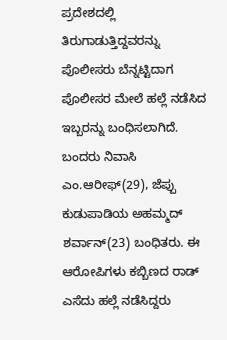ಪ್ರದೇಶದಲ್ಲಿ ತಿರುಗಾಡುತ್ತಿದ್ದವರನ್ನು ಪೊಲೀಸರು ಬೆನ್ನಟ್ಟಿದಾಗ ಪೊಲೀಸರ ಮೇಲೆ ಹಲ್ಲೆ ನಡೆಸಿದ ಇಬ್ಬರನ್ನು ಬಂಧಿಸಲಾಗಿದೆ. ಬಂದರು ನಿವಾಸಿ ಎಂ.ಆರೀಫ್(29), ಜೆಪ್ಪು ಕುಡುಪಾಡಿಯ ಅಹಮ್ಮದ್ ಶರ್ವಾನ್(23) ಬಂಧಿತರು. ಈ ಆರೋಪಿಗಳು ಕಬ್ಬಿಣದ ರಾಡ್ ಎಸೆದು ಹಲ್ಲೆ ನಡೆಸಿದ್ದರು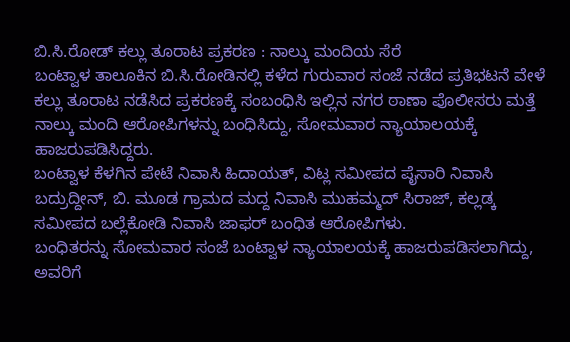ಬಿ.ಸಿ.ರೋಡ್ ಕಲ್ಲು ತೂರಾಟ ಪ್ರಕರಣ : ನಾಲ್ಕು ಮಂದಿಯ ಸೆರೆ
ಬಂಟ್ವಾಳ ತಾಲೂಕಿನ ಬಿ.ಸಿ.ರೋಡಿನಲ್ಲಿ ಕಳೆದ ಗುರುವಾರ ಸಂಜೆ ನಡೆದ ಪ್ರತಿಭಟನೆ ವೇಳೆ ಕಲ್ಲು ತೂರಾಟ ನಡೆಸಿದ ಪ್ರಕರಣಕ್ಕೆ ಸಂಬಂಧಿಸಿ ಇಲ್ಲಿನ ನಗರ ಠಾಣಾ ಪೊಲೀಸರು ಮತ್ತೆ ನಾಲ್ಕು ಮಂದಿ ಆರೋಪಿಗಳನ್ನು ಬಂಧಿಸಿದ್ದು, ಸೋಮವಾರ ನ್ಯಾಯಾಲಯಕ್ಕೆ ಹಾಜರುಪಡಿಸಿದ್ದರು.
ಬಂಟ್ವಾಳ ಕೆಳಗಿನ ಪೇಟೆ ನಿವಾಸಿ ಹಿದಾಯತ್, ವಿಟ್ಲ ಸಮೀಪದ ಪೈಸಾರಿ ನಿವಾಸಿ ಬದ್ರುದ್ದೀನ್, ಬಿ. ಮೂಡ ಗ್ರಾಮದ ಮದ್ದ ನಿವಾಸಿ ಮುಹಮ್ಮದ್ ಸಿರಾಜ್, ಕಲ್ಲಡ್ಕ ಸಮೀಪದ ಬಲ್ಲೆಕೋಡಿ ನಿವಾಸಿ ಜಾಫರ್ ಬಂಧಿತ ಆರೋಪಿಗಳು.
ಬಂಧಿತರನ್ನು ಸೋಮವಾರ ಸಂಜೆ ಬಂಟ್ವಾಳ ನ್ಯಾಯಾಲಯಕ್ಕೆ ಹಾಜರುಪಡಿಸಲಾಗಿದ್ದು, ಅವರಿಗೆ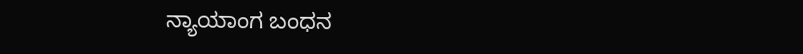ನ್ಯಾಯಾಂಗ ಬಂಧನ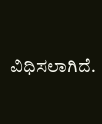ವಿಧಿಸಲಾಗಿದೆ.